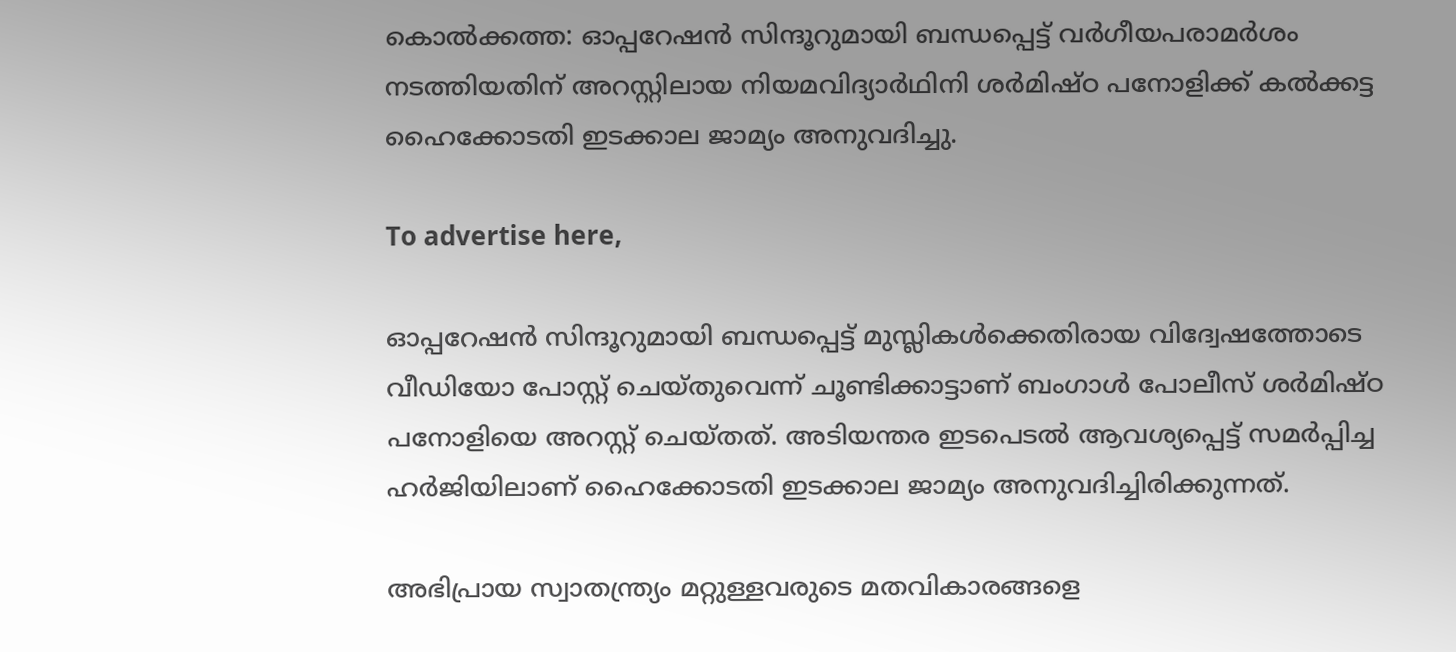കൊല്‍ക്കത്ത: ഓപ്പറേഷന്‍ സിന്ദൂറുമായി ബന്ധപ്പെട്ട് വര്‍ഗീയപരാമര്‍ശം നടത്തിയതിന് അറസ്റ്റിലായ നിയമവിദ്യാര്‍ഥിനി ശര്‍മിഷ്ഠ പനോളിക്ക് കല്‍ക്കട്ട ഹൈക്കോടതി ഇടക്കാല ജാമ്യം അനുവദിച്ചു.

To advertise here,

ഓപ്പറേഷന്‍ സിന്ദൂറുമായി ബന്ധപ്പെട്ട് മുസ്ലികള്‍ക്കെതിരായ വിദ്വേഷത്തോടെ വീഡിയോ പോസ്റ്റ് ചെയ്തുവെന്ന് ചൂണ്ടിക്കാട്ടാണ് ബംഗാള്‍ പോലീസ് ശര്‍മിഷ്ഠ പനോളിയെ അറസ്റ്റ് ചെയ്തത്. അടിയന്തര ഇടപെടല്‍ ആവശ്യപ്പെട്ട് സമര്‍പ്പിച്ച ഹര്‍ജിയിലാണ് ഹൈക്കോടതി ഇടക്കാല ജാമ്യം അനുവദിച്ചിരിക്കുന്നത്.

അഭിപ്രായ സ്വാതന്ത്ര്യം മറ്റുള്ളവരുടെ മതവികാരങ്ങളെ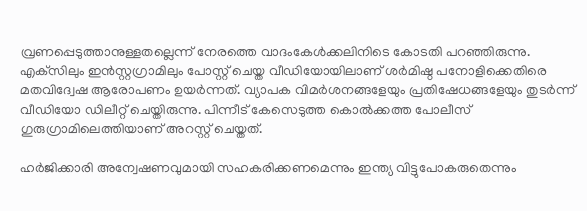വ്രണപ്പെടുത്താനുള്ളതല്ലെന്ന് നേരത്തെ വാദംകേള്‍ക്കലിനിടെ കോടതി പറഞ്ഞിരുന്നു. എക്‌സിലും ഇന്‍സ്റ്റഗ്രാമിലും പോസ്റ്റ് ചെയ്ത വീഡിയോയിലാണ് ശര്‍മിഷ്ഠ പനോളിക്കെതിരെ മതവിദ്വേഷ ആരോപണം ഉയര്‍ന്നത്. വ്യാപക വിമര്‍ശനങ്ങളേയും പ്രതിഷേധങ്ങളേയും തുടര്‍ന്ന് വീഡിയോ ഡിലീറ്റ് ചെയ്തിരുന്നു. പിന്നീട് കേസെടുത്ത കൊല്‍ക്കത്ത പോലീസ് ഗുരുഗ്രാമിലെത്തിയാണ് അറസ്റ്റ് ചെയ്തത്.

ഹര്‍ജിക്കാരി അന്വേഷണവുമായി സഹകരിക്കണമെന്നും ഇന്ത്യ വിട്ടുപോകരുതെന്നും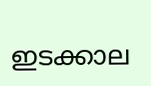ഇടക്കാല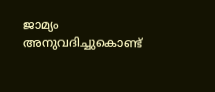ജാമ്യം അനുവദിച്ചുകൊണ്ട്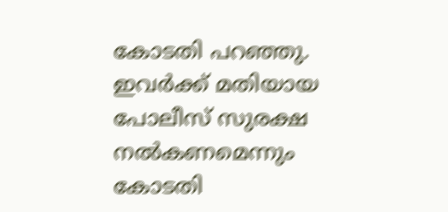കോടതി പറഞ്ഞു. ഇവര്‍ക്ക് മതിയായ പോലീസ് സുരക്ഷ നല്‍കണമെന്നും കോടതി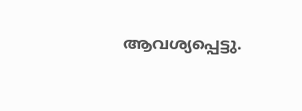ആവശ്യപ്പെട്ടു.